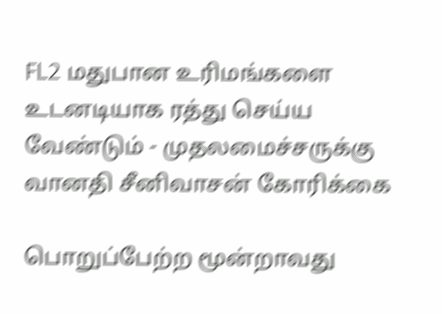FL2 மதுபான உரிமங்களை உடனடியாக ரத்து செய்ய வேண்டும் - முதலமைச்சருக்கு வானதி சீனிவாசன் கோரிக்கை

பொறுப்பேற்ற மூன்றாவது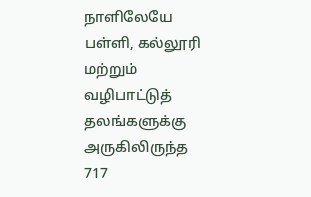நாளிலேயே பள்ளி, கல்லூரி மற்றும் வழிபாட்டுத் தலங்களுக்கு அருகிலிருந்த 717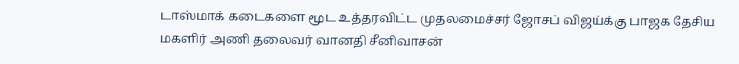டாஸ்மாக் கடைகளை மூட உத்தரவிட்ட முதலமைச்சர் ஜோசப் விஜய்க்கு பாஜக தேசிய மகளிர் அணி தலைவர் வானதி சீனிவாசன்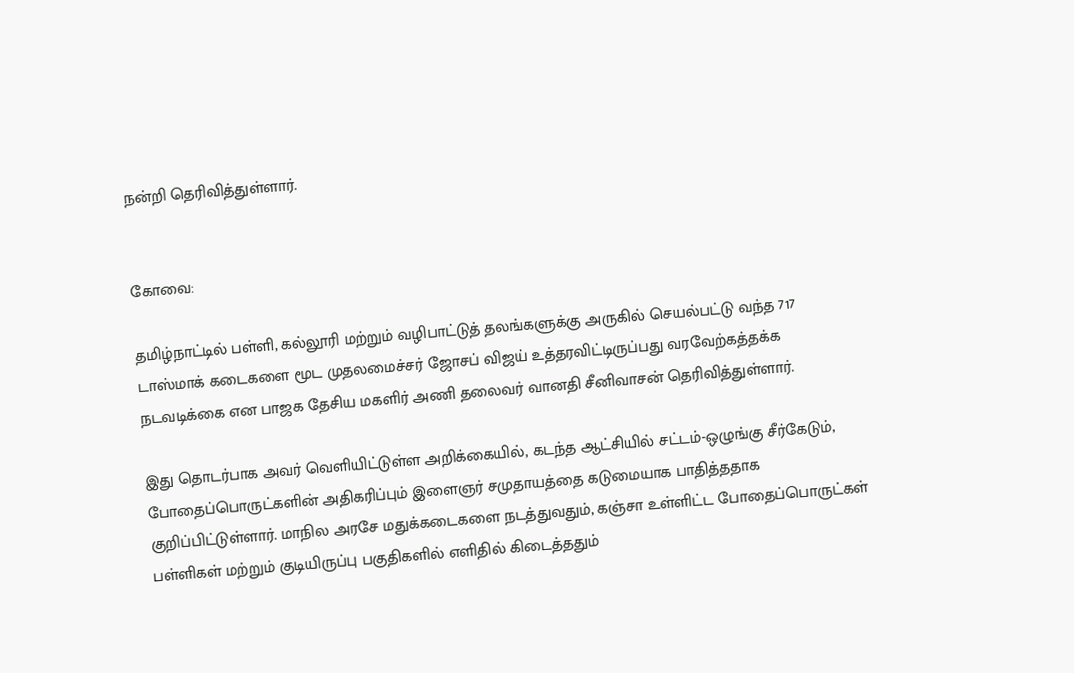நன்றி தெரிவித்துள்ளார்.


கோவை:

தமிழ்நாட்டில் பள்ளி, கல்லூரி மற்றும் வழிபாட்டுத் தலங்களுக்கு அருகில் செயல்பட்டு வந்த 717 டாஸ்மாக் கடைகளை மூட முதலமைச்சர் ஜோசப் விஜய் உத்தரவிட்டிருப்பது வரவேற்கத்தக்க நடவடிக்கை என பாஜக தேசிய மகளிர் அணி தலைவர் வானதி சீனிவாசன் தெரிவித்துள்ளார்.

இது தொடர்பாக அவர் வெளியிட்டுள்ள அறிக்கையில், கடந்த ஆட்சியில் சட்டம்-ஒழுங்கு சீர்கேடும், போதைப்பொருட்களின் அதிகரிப்பும் இளைஞர் சமுதாயத்தை கடுமையாக பாதித்ததாக குறிப்பிட்டுள்ளார். மாநில அரசே மதுக்கடைகளை நடத்துவதும், கஞ்சா உள்ளிட்ட போதைப்பொருட்கள் பள்ளிகள் மற்றும் குடியிருப்பு பகுதிகளில் எளிதில் கிடைத்ததும்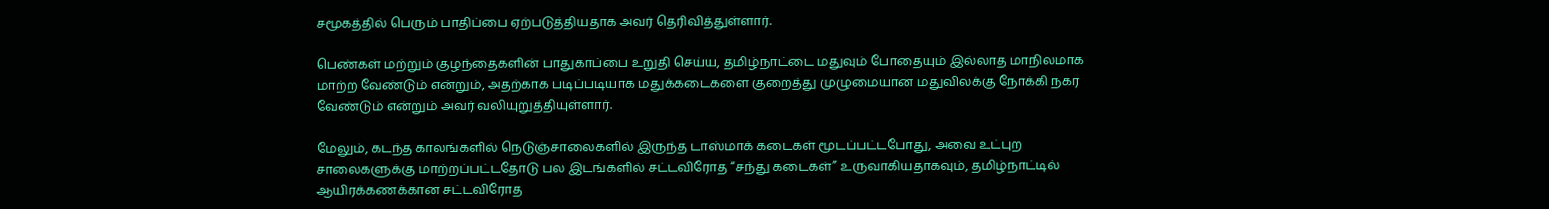சமூகத்தில் பெரும் பாதிப்பை ஏற்படுத்தியதாக அவர் தெரிவித்துள்ளார்.

பெண்கள் மற்றும் குழந்தைகளின் பாதுகாப்பை உறுதி செய்ய, தமிழ்நாட்டை மதுவும் போதையும் இல்லாத மாநிலமாக மாற்ற வேண்டும் என்றும், அதற்காக படிப்படியாக மதுக்கடைகளை குறைத்து முழுமையான மதுவிலக்கு நோக்கி நகர வேண்டும் என்றும் அவர் வலியுறுத்தியுள்ளார்.

மேலும், கடந்த காலங்களில் நெடுஞ்சாலைகளில் இருந்த டாஸ்மாக் கடைகள் மூடப்பட்டபோது, அவை உட்புற சாலைகளுக்கு மாற்றப்பட்டதோடு பல இடங்களில் சட்டவிரோத “சந்து கடைகள்” உருவாகியதாகவும், தமிழ்நாட்டில் ஆயிரக்கணக்கான சட்டவிரோத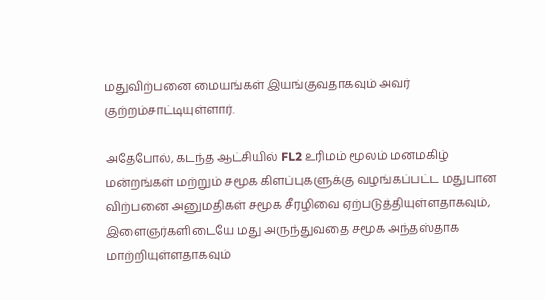மதுவிற்பனை மையங்கள் இயங்குவதாகவும் அவர் குற்றம்சாட்டியுள்ளார்.

அதேபோல், கடந்த ஆட்சியில் FL2 உரிமம் மூலம் மனமகிழ் மன்றங்கள் மற்றும் சமூக கிளப்புகளுக்கு வழங்கப்பட்ட மதுபான விற்பனை அனுமதிகள் சமூக சீரழிவை ஏற்படுத்தியுள்ளதாகவும், இளைஞர்களிடையே மது அருந்துவதை சமூக அந்தஸ்தாக மாற்றியுள்ளதாகவும்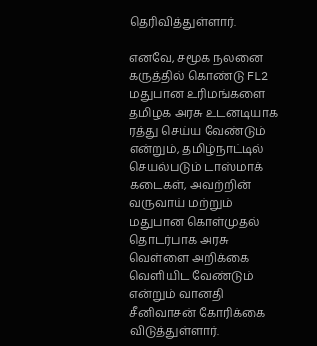தெரிவித்துள்ளார்.

எனவே, சமூக நலனை கருத்தில் கொண்டு FL2 மதுபான உரிமங்களை தமிழக அரசு உடனடியாக ரத்து செய்ய வேண்டும் என்றும், தமிழ்நாட்டில் செயல்படும் டாஸ்மாக் கடைகள், அவற்றின் வருவாய் மற்றும் மதுபான கொள்முதல் தொடர்பாக அரசு வெள்ளை அறிக்கை வெளியிட வேண்டும் என்றும் வானதி சீனிவாசன் கோரிக்கை விடுத்துள்ளார்.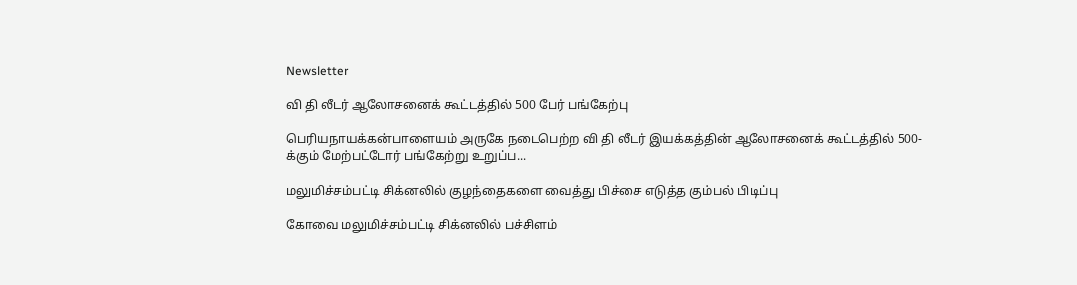Newsletter

வி தி லீடர் ஆலோசனைக் கூட்டத்தில் 500 பேர் பங்கேற்பு

பெரியநாயக்கன்பாளையம் அருகே நடைபெற்ற வி தி லீடர் இயக்கத்தின் ஆலோசனைக் கூட்டத்தில் 500-க்கும் மேற்பட்டோர் பங்கேற்று உறுப்ப...

மலுமிச்சம்பட்டி சிக்னலில் குழந்தைகளை வைத்து பிச்சை எடுத்த கும்பல் பிடிப்பு

கோவை மலுமிச்சம்பட்டி சிக்னலில் பச்சிளம்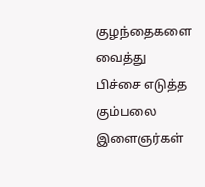குழந்தைகளை வைத்து பிச்சை எடுத்த கும்பலை இளைஞர்கள்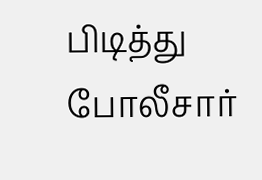பிடித்து போலீசார்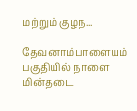மற்றும் குழந...

தேவனாம்பாளையம் பகுதியில் நாளை மின்தடை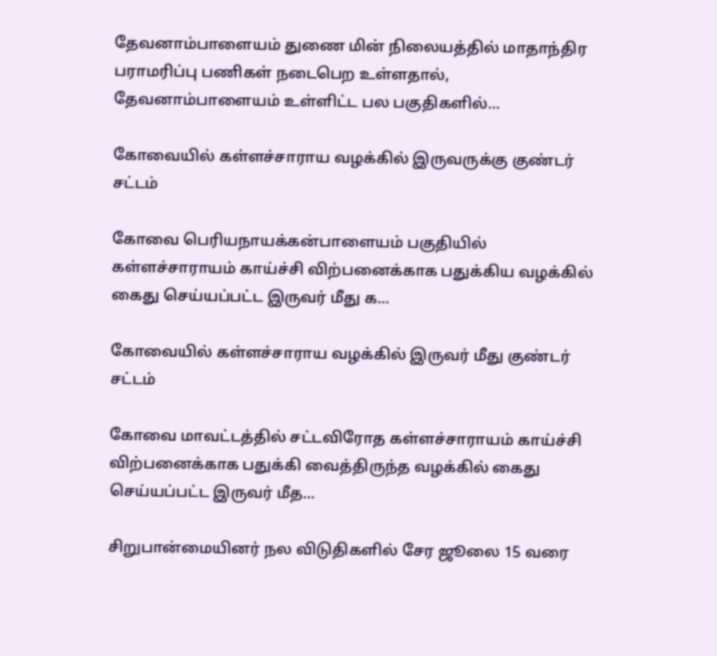தேவனாம்பாளையம் துணை மின் நிலையத்தில் மாதாந்திர பராமரிப்பு பணிகள் நடைபெற உள்ளதால், தேவனாம்பாளையம் உள்ளிட்ட பல பகுதிகளில்...

கோவையில் கள்ளச்சாராய வழக்கில் இருவருக்கு குண்டர் சட்டம்

கோவை பெரியநாயக்கன்பாளையம் பகுதியில் கள்ளச்சாராயம் காய்ச்சி விற்பனைக்காக பதுக்கிய வழக்கில் கைது செய்யப்பட்ட இருவர் மீது க...

கோவையில் கள்ளச்சாராய வழக்கில் இருவர் மீது குண்டர் சட்டம்

கோவை மாவட்டத்தில் சட்டவிரோத கள்ளச்சாராயம் காய்ச்சி விற்பனைக்காக பதுக்கி வைத்திருந்த வழக்கில் கைது செய்யப்பட்ட இருவர் மீத...

சிறுபான்மையினர் நல விடுதிகளில் சேர ஜூலை 15 வரை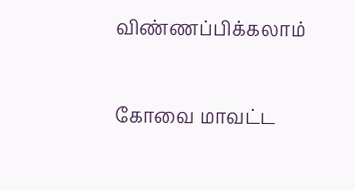விண்ணப்பிக்கலாம்

கோவை மாவட்ட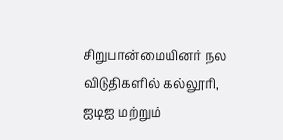சிறுபான்மையினர் நல விடுதிகளில் கல்லூரி, ஐடிஐ மற்றும்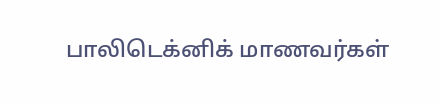பாலிடெக்னிக் மாணவர்கள்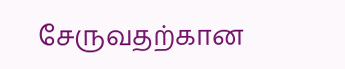சேருவதற்கான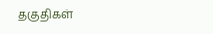தகுதிகள்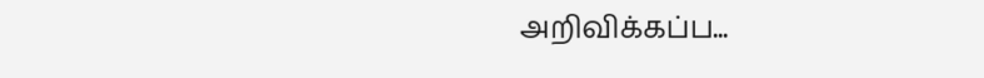அறிவிக்கப்ப...